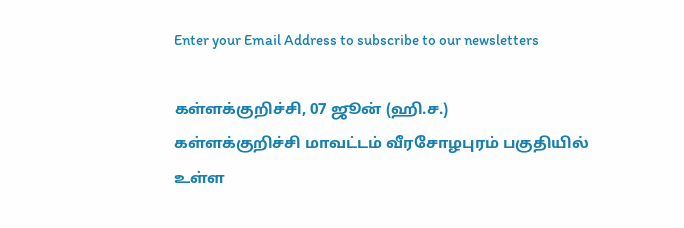Enter your Email Address to subscribe to our newsletters

கள்ளக்குறிச்சி, 07 ஜூன் (ஹி.ச.)
கள்ளக்குறிச்சி மாவட்டம் வீரசோழபுரம் பகுதியில் உள்ள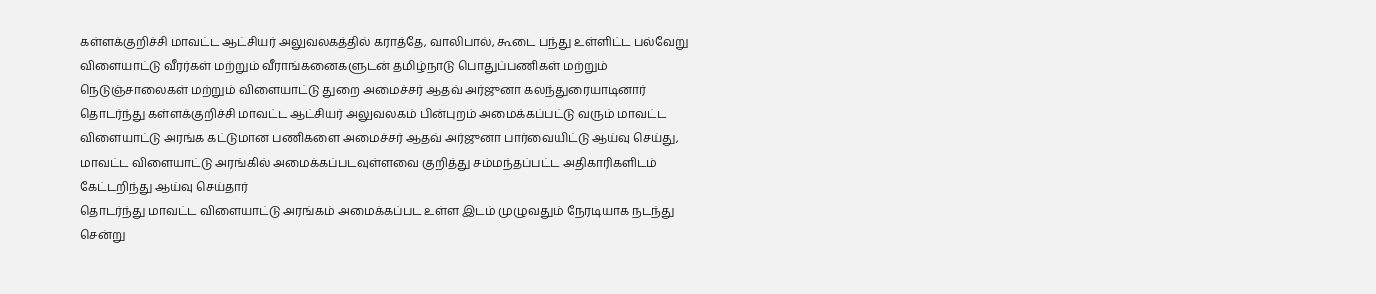கள்ளக்குறிச்சி மாவட்ட ஆட்சியர் அலுவலகத்தில் கராத்தே, வாலிபால், கூடை பந்து உள்ளிட்ட பல்வேறு விளையாட்டு வீரர்கள் மற்றும் வீராங்கனைகளுடன் தமிழ்நாடு பொதுப்பணிகள் மற்றும் நெடுஞ்சாலைகள் மற்றும் விளையாட்டு துறை அமைச்சர் ஆதவ் அர்ஜுனா கலந்துரையாடினார்
தொடர்ந்து கள்ளக்குறிச்சி மாவட்ட ஆட்சியர் அலுவலகம் பின்புறம் அமைக்கப்பட்டு வரும் மாவட்ட விளையாட்டு அரங்க கட்டுமான பணிகளை அமைச்சர் ஆதவ் அர்ஜுனா பார்வையிட்டு ஆய்வு செய்து, மாவட்ட விளையாட்டு அரங்கில் அமைக்கப்படவுள்ளவை குறித்து சம்மந்தப்பட்ட அதிகாரிகளிடம் கேட்டறிந்து ஆய்வு செய்தார்
தொடர்ந்து மாவட்ட விளையாட்டு அரங்கம் அமைக்கப்பட உள்ள இடம் முழுவதும் நேரடியாக நடந்து சென்று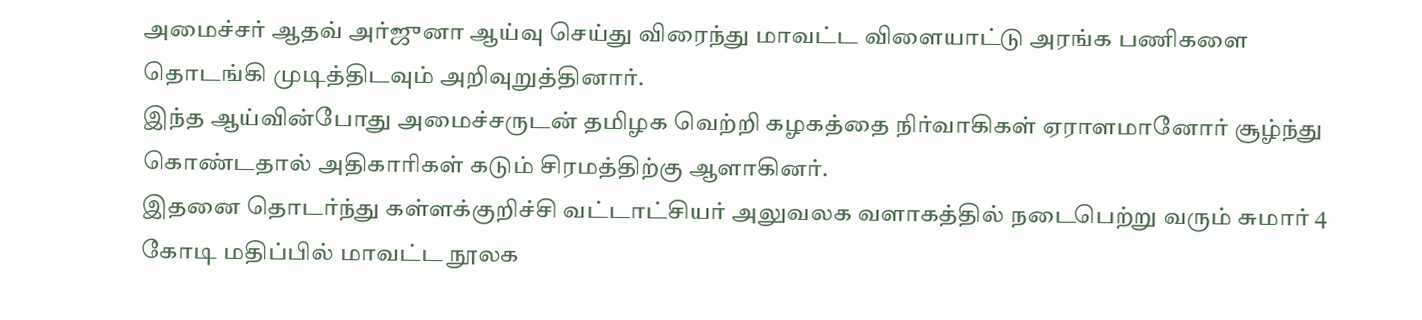அமைச்சர் ஆதவ் அர்ஜுனா ஆய்வு செய்து விரைந்து மாவட்ட விளையாட்டு அரங்க பணிகளை தொடங்கி முடித்திடவும் அறிவுறுத்தினார்.
இந்த ஆய்வின்போது அமைச்சருடன் தமிழக வெற்றி கழகத்தை நிர்வாகிகள் ஏராளமானோர் சூழ்ந்து கொண்டதால் அதிகாரிகள் கடும் சிரமத்திற்கு ஆளாகினர்.
இதனை தொடர்ந்து கள்ளக்குறிச்சி வட்டாட்சியர் அலுவலக வளாகத்தில் நடைபெற்று வரும் சுமார் 4 கோடி மதிப்பில் மாவட்ட நூலக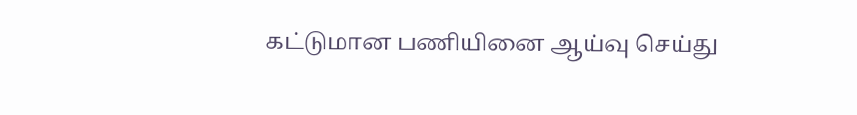கட்டுமான பணியினை ஆய்வு செய்து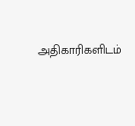அதிகாரிகளிடம்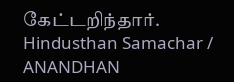கேட்டறிந்தார்.
Hindusthan Samachar / ANANDHAN